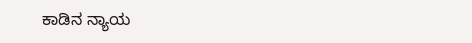ಕಾಡಿನ ನ್ಯಾಯ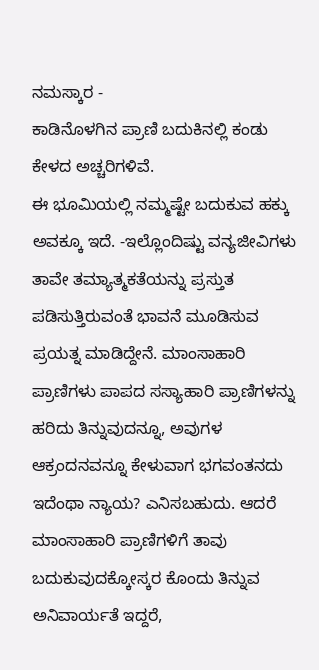ನಮಸ್ಕಾರ -
ಕಾಡಿನೊಳಗಿನ ಪ್ರಾಣಿ ಬದುಕಿನಲ್ಲಿ ಕಂಡು ಕೇಳದ ಅಚ್ಚರಿಗಳಿವೆ.
ಈ ಭೂಮಿಯಲ್ಲಿ ನಮ್ಮಷ್ಟೇ ಬದುಕುವ ಹಕ್ಕು ಅವಕ್ಕೂ ಇದೆ. -ಇಲ್ಲೊಂದಿಷ್ಟು ವನ್ಯಜೀವಿಗಳು ತಾವೇ ತಮ್ಯಾತ್ಮಕತೆಯನ್ನು ಪ್ರಸ್ತುತ ಪಡಿಸುತ್ತಿರುವಂತೆ ಭಾವನೆ ಮೂಡಿಸುವ ಪ್ರಯತ್ನ ಮಾಡಿದ್ದೇನೆ. ಮಾಂಸಾಹಾರಿ ಪ್ರಾಣಿಗಳು ಪಾಪದ ಸಸ್ಯಾಹಾರಿ ಪ್ರಾಣಿಗಳನ್ನು ಹರಿದು ತಿನ್ನುವುದನ್ನೂ, ಅವುಗಳ ಆಕ್ರಂದನವನ್ನೂ ಕೇಳುವಾಗ ಭಗವಂತನದು ಇದೆಂಥಾ ನ್ಯಾಯ? ಎನಿಸಬಹುದು. ಆದರೆ ಮಾಂಸಾಹಾರಿ ಪ್ರಾಣಿಗಳಿಗೆ ತಾವು ಬದುಕುವುದಕ್ಕೋಸ್ಕರ ಕೊಂದು ತಿನ್ನುವ ಅನಿವಾರ್ಯತೆ ಇದ್ದರೆ,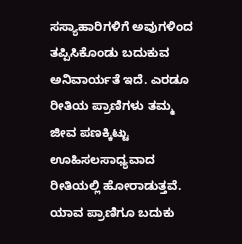ಸಸ್ಯಾಹಾರಿಗಳಿಗೆ ಅವುಗಳಿಂದ ತಪ್ಪಿಸಿಕೊಂಡು ಬದುಕುವ ಅನಿವಾರ್ಯತೆ ಇದೆ. ಎರಡೂ ರೀತಿಯ ಪ್ರಾಣಿಗಳು ತಮ್ಮ ಜೀವ ಪಣಕ್ಕಿಟ್ಟು ಊಹಿಸಲಸಾಧ್ಯವಾದ ರೀತಿಯಲ್ಲಿ ಹೋರಾಡುತ್ತವೆ. ಯಾವ ಪ್ರಾಣಿಗೂ ಬದುಕು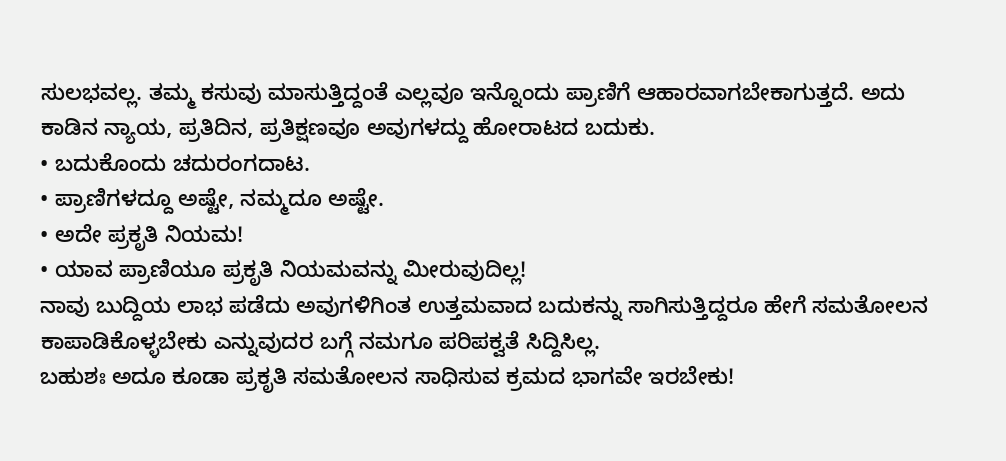ಸುಲಭವಲ್ಲ. ತಮ್ಮ ಕಸುವು ಮಾಸುತ್ತಿದ್ದಂತೆ ಎಲ್ಲವೂ ಇನ್ನೊಂದು ಪ್ರಾಣಿಗೆ ಆಹಾರವಾಗಬೇಕಾಗುತ್ತದೆ. ಅದು ಕಾಡಿನ ನ್ಯಾಯ, ಪ್ರತಿದಿನ, ಪ್ರತಿಕ್ಷಣವೂ ಅವುಗಳದ್ದು ಹೋರಾಟದ ಬದುಕು.
• ಬದುಕೊಂದು ಚದುರಂಗದಾಟ.
• ಪ್ರಾಣಿಗಳದ್ದೂ ಅಷ್ಟೇ, ನಮ್ಮದೂ ಅಷ್ಟೇ.
• ಅದೇ ಪ್ರಕೃತಿ ನಿಯಮ!
• ಯಾವ ಪ್ರಾಣಿಯೂ ಪ್ರಕೃತಿ ನಿಯಮವನ್ನು ಮೀರುವುದಿಲ್ಲ!
ನಾವು ಬುದ್ದಿಯ ಲಾಭ ಪಡೆದು ಅವುಗಳಿಗಿಂತ ಉತ್ತಮವಾದ ಬದುಕನ್ನು ಸಾಗಿಸುತ್ತಿದ್ದರೂ ಹೇಗೆ ಸಮತೋಲನ ಕಾಪಾಡಿಕೊಳ್ಳಬೇಕು ಎನ್ನುವುದರ ಬಗ್ಗೆ ನಮಗೂ ಪರಿಪಕ್ವತೆ ಸಿದ್ದಿಸಿಲ್ಲ.
ಬಹುಶಃ ಅದೂ ಕೂಡಾ ಪ್ರಕೃತಿ ಸಮತೋಲನ ಸಾಧಿಸುವ ಕ್ರಮದ ಭಾಗವೇ ಇರಬೇಕು!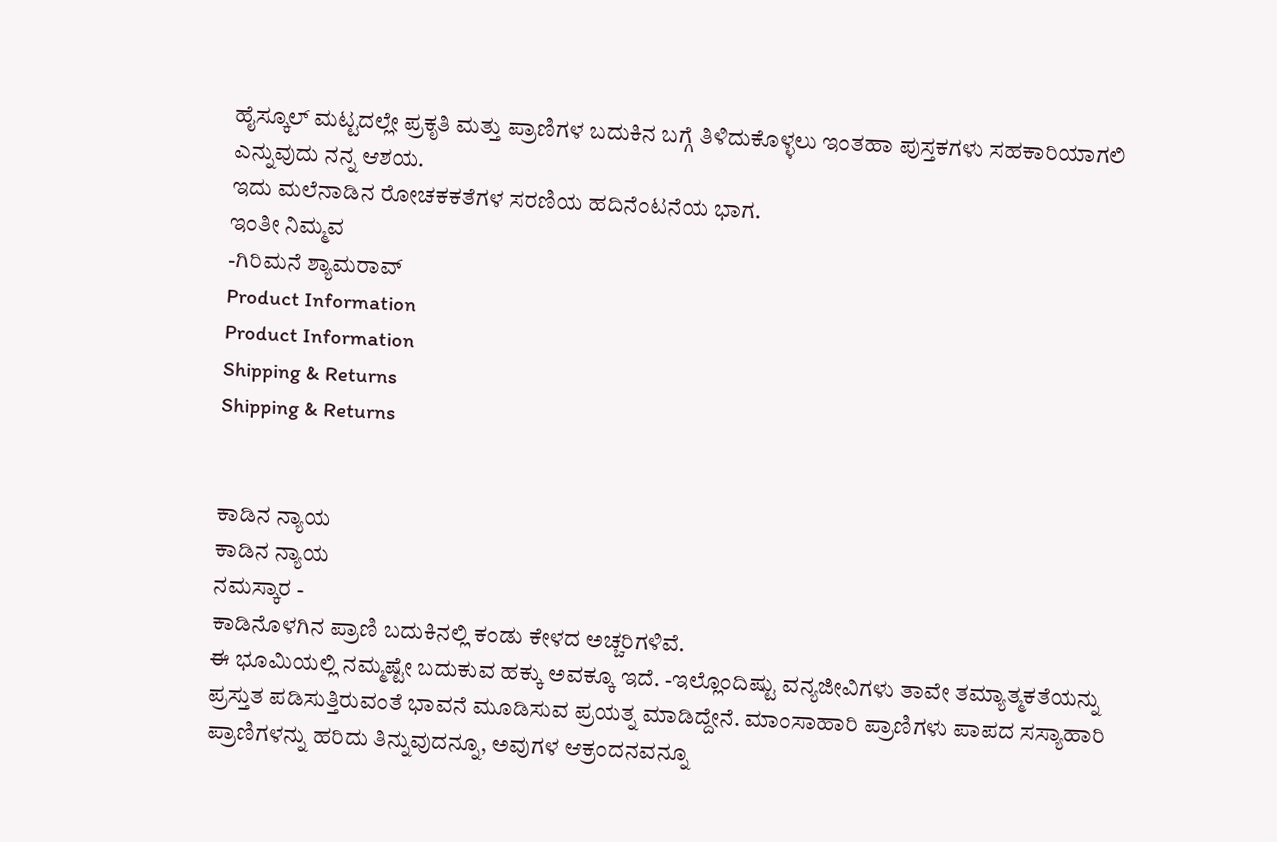ಹೈಸ್ಕೂಲ್ ಮಟ್ಟದಲ್ಲೇ ಪ್ರಕೃತಿ ಮತ್ತು ಪ್ರಾಣಿಗಳ ಬದುಕಿನ ಬಗ್ಗೆ ತಿಳಿದುಕೊಳ್ಳಲು ಇಂತಹಾ ಪುಸ್ತಕಗಳು ಸಹಕಾರಿಯಾಗಲಿ ಎನ್ನುವುದು ನನ್ನ ಆಶಯ.
ಇದು ಮಲೆನಾಡಿನ ರೋಚಕಕತೆಗಳ ಸರಣಿಯ ಹದಿನೆಂಟನೆಯ ಭಾಗ.
ಇಂತೀ ನಿಮ್ಮವ
-ಗಿರಿಮನೆ ಶ್ಯಾಮರಾವ್
Product Information
Product Information
Shipping & Returns
Shipping & Returns


ಕಾಡಿನ ನ್ಯಾಯ
ಕಾಡಿನ ನ್ಯಾಯ
ನಮಸ್ಕಾರ -
ಕಾಡಿನೊಳಗಿನ ಪ್ರಾಣಿ ಬದುಕಿನಲ್ಲಿ ಕಂಡು ಕೇಳದ ಅಚ್ಚರಿಗಳಿವೆ.
ಈ ಭೂಮಿಯಲ್ಲಿ ನಮ್ಮಷ್ಟೇ ಬದುಕುವ ಹಕ್ಕು ಅವಕ್ಕೂ ಇದೆ. -ಇಲ್ಲೊಂದಿಷ್ಟು ವನ್ಯಜೀವಿಗಳು ತಾವೇ ತಮ್ಯಾತ್ಮಕತೆಯನ್ನು ಪ್ರಸ್ತುತ ಪಡಿಸುತ್ತಿರುವಂತೆ ಭಾವನೆ ಮೂಡಿಸುವ ಪ್ರಯತ್ನ ಮಾಡಿದ್ದೇನೆ. ಮಾಂಸಾಹಾರಿ ಪ್ರಾಣಿಗಳು ಪಾಪದ ಸಸ್ಯಾಹಾರಿ ಪ್ರಾಣಿಗಳನ್ನು ಹರಿದು ತಿನ್ನುವುದನ್ನೂ, ಅವುಗಳ ಆಕ್ರಂದನವನ್ನೂ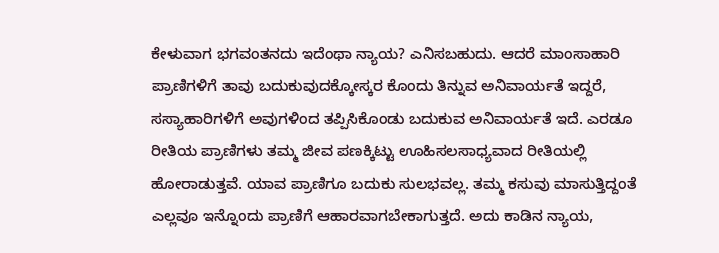ಕೇಳುವಾಗ ಭಗವಂತನದು ಇದೆಂಥಾ ನ್ಯಾಯ? ಎನಿಸಬಹುದು. ಆದರೆ ಮಾಂಸಾಹಾರಿ ಪ್ರಾಣಿಗಳಿಗೆ ತಾವು ಬದುಕುವುದಕ್ಕೋಸ್ಕರ ಕೊಂದು ತಿನ್ನುವ ಅನಿವಾರ್ಯತೆ ಇದ್ದರೆ, ಸಸ್ಯಾಹಾರಿಗಳಿಗೆ ಅವುಗಳಿಂದ ತಪ್ಪಿಸಿಕೊಂಡು ಬದುಕುವ ಅನಿವಾರ್ಯತೆ ಇದೆ. ಎರಡೂ ರೀತಿಯ ಪ್ರಾಣಿಗಳು ತಮ್ಮ ಜೀವ ಪಣಕ್ಕಿಟ್ಟು ಊಹಿಸಲಸಾಧ್ಯವಾದ ರೀತಿಯಲ್ಲಿ ಹೋರಾಡುತ್ತವೆ. ಯಾವ ಪ್ರಾಣಿಗೂ ಬದುಕು ಸುಲಭವಲ್ಲ. ತಮ್ಮ ಕಸುವು ಮಾಸುತ್ತಿದ್ದಂತೆ ಎಲ್ಲವೂ ಇನ್ನೊಂದು ಪ್ರಾಣಿಗೆ ಆಹಾರವಾಗಬೇಕಾಗುತ್ತದೆ. ಅದು ಕಾಡಿನ ನ್ಯಾಯ,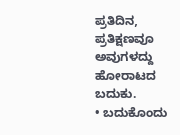ಪ್ರತಿದಿನ, ಪ್ರತಿಕ್ಷಣವೂ ಅವುಗಳದ್ದು ಹೋರಾಟದ ಬದುಕು.
• ಬದುಕೊಂದು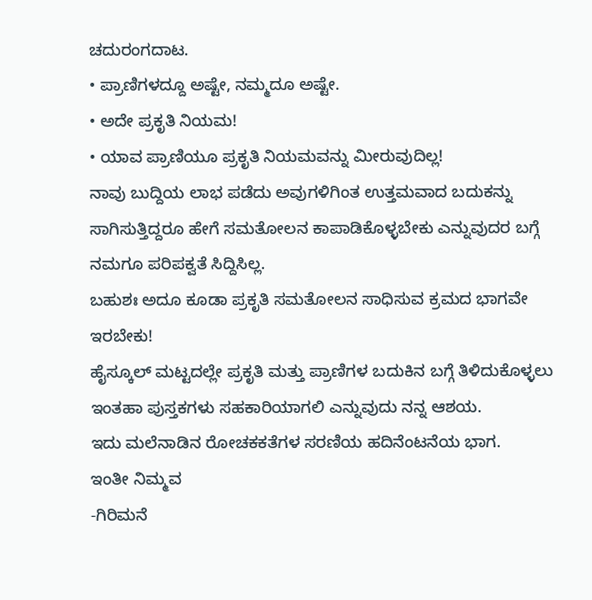ಚದುರಂಗದಾಟ.
• ಪ್ರಾಣಿಗಳದ್ದೂ ಅಷ್ಟೇ, ನಮ್ಮದೂ ಅಷ್ಟೇ.
• ಅದೇ ಪ್ರಕೃತಿ ನಿಯಮ!
• ಯಾವ ಪ್ರಾಣಿಯೂ ಪ್ರಕೃತಿ ನಿಯಮವನ್ನು ಮೀರುವುದಿಲ್ಲ!
ನಾವು ಬುದ್ದಿಯ ಲಾಭ ಪಡೆದು ಅವುಗಳಿಗಿಂತ ಉತ್ತಮವಾದ ಬದುಕನ್ನು ಸಾಗಿಸುತ್ತಿದ್ದರೂ ಹೇಗೆ ಸಮತೋಲನ ಕಾಪಾಡಿಕೊಳ್ಳಬೇಕು ಎನ್ನುವುದರ ಬಗ್ಗೆ ನಮಗೂ ಪರಿಪಕ್ವತೆ ಸಿದ್ದಿಸಿಲ್ಲ.
ಬಹುಶಃ ಅದೂ ಕೂಡಾ ಪ್ರಕೃತಿ ಸಮತೋಲನ ಸಾಧಿಸುವ ಕ್ರಮದ ಭಾಗವೇ ಇರಬೇಕು!
ಹೈಸ್ಕೂಲ್ ಮಟ್ಟದಲ್ಲೇ ಪ್ರಕೃತಿ ಮತ್ತು ಪ್ರಾಣಿಗಳ ಬದುಕಿನ ಬಗ್ಗೆ ತಿಳಿದುಕೊಳ್ಳಲು ಇಂತಹಾ ಪುಸ್ತಕಗಳು ಸಹಕಾರಿಯಾಗಲಿ ಎನ್ನುವುದು ನನ್ನ ಆಶಯ.
ಇದು ಮಲೆನಾಡಿನ ರೋಚಕಕತೆಗಳ ಸರಣಿಯ ಹದಿನೆಂಟನೆಯ ಭಾಗ.
ಇಂತೀ ನಿಮ್ಮವ
-ಗಿರಿಮನೆ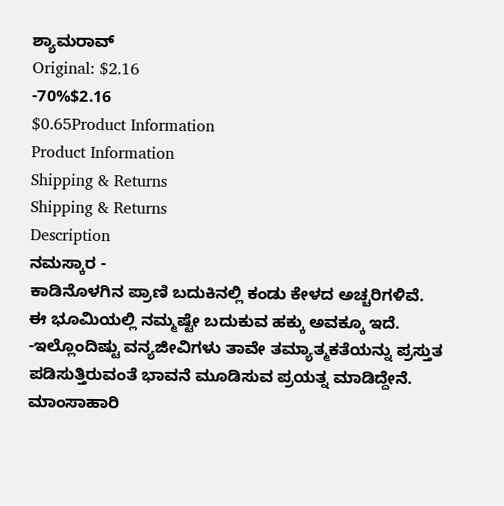ಶ್ಯಾಮರಾವ್
Original: $2.16
-70%$2.16
$0.65Product Information
Product Information
Shipping & Returns
Shipping & Returns
Description
ನಮಸ್ಕಾರ -
ಕಾಡಿನೊಳಗಿನ ಪ್ರಾಣಿ ಬದುಕಿನಲ್ಲಿ ಕಂಡು ಕೇಳದ ಅಚ್ಚರಿಗಳಿವೆ.
ಈ ಭೂಮಿಯಲ್ಲಿ ನಮ್ಮಷ್ಟೇ ಬದುಕುವ ಹಕ್ಕು ಅವಕ್ಕೂ ಇದೆ. -ಇಲ್ಲೊಂದಿಷ್ಟು ವನ್ಯಜೀವಿಗಳು ತಾವೇ ತಮ್ಯಾತ್ಮಕತೆಯನ್ನು ಪ್ರಸ್ತುತ ಪಡಿಸುತ್ತಿರುವಂತೆ ಭಾವನೆ ಮೂಡಿಸುವ ಪ್ರಯತ್ನ ಮಾಡಿದ್ದೇನೆ. ಮಾಂಸಾಹಾರಿ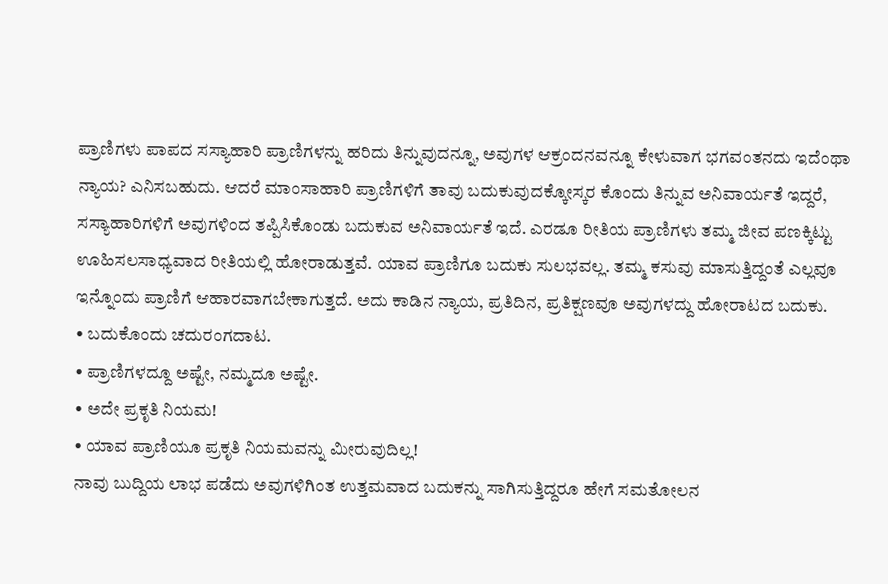ಪ್ರಾಣಿಗಳು ಪಾಪದ ಸಸ್ಯಾಹಾರಿ ಪ್ರಾಣಿಗಳನ್ನು ಹರಿದು ತಿನ್ನುವುದನ್ನೂ, ಅವುಗಳ ಆಕ್ರಂದನವನ್ನೂ ಕೇಳುವಾಗ ಭಗವಂತನದು ಇದೆಂಥಾ ನ್ಯಾಯ? ಎನಿಸಬಹುದು. ಆದರೆ ಮಾಂಸಾಹಾರಿ ಪ್ರಾಣಿಗಳಿಗೆ ತಾವು ಬದುಕುವುದಕ್ಕೋಸ್ಕರ ಕೊಂದು ತಿನ್ನುವ ಅನಿವಾರ್ಯತೆ ಇದ್ದರೆ, ಸಸ್ಯಾಹಾರಿಗಳಿಗೆ ಅವುಗಳಿಂದ ತಪ್ಪಿಸಿಕೊಂಡು ಬದುಕುವ ಅನಿವಾರ್ಯತೆ ಇದೆ. ಎರಡೂ ರೀತಿಯ ಪ್ರಾಣಿಗಳು ತಮ್ಮ ಜೀವ ಪಣಕ್ಕಿಟ್ಟು ಊಹಿಸಲಸಾಧ್ಯವಾದ ರೀತಿಯಲ್ಲಿ ಹೋರಾಡುತ್ತವೆ. ಯಾವ ಪ್ರಾಣಿಗೂ ಬದುಕು ಸುಲಭವಲ್ಲ. ತಮ್ಮ ಕಸುವು ಮಾಸುತ್ತಿದ್ದಂತೆ ಎಲ್ಲವೂ ಇನ್ನೊಂದು ಪ್ರಾಣಿಗೆ ಆಹಾರವಾಗಬೇಕಾಗುತ್ತದೆ. ಅದು ಕಾಡಿನ ನ್ಯಾಯ, ಪ್ರತಿದಿನ, ಪ್ರತಿಕ್ಷಣವೂ ಅವುಗಳದ್ದು ಹೋರಾಟದ ಬದುಕು.
• ಬದುಕೊಂದು ಚದುರಂಗದಾಟ.
• ಪ್ರಾಣಿಗಳದ್ದೂ ಅಷ್ಟೇ, ನಮ್ಮದೂ ಅಷ್ಟೇ.
• ಅದೇ ಪ್ರಕೃತಿ ನಿಯಮ!
• ಯಾವ ಪ್ರಾಣಿಯೂ ಪ್ರಕೃತಿ ನಿಯಮವನ್ನು ಮೀರುವುದಿಲ್ಲ!
ನಾವು ಬುದ್ದಿಯ ಲಾಭ ಪಡೆದು ಅವುಗಳಿಗಿಂತ ಉತ್ತಮವಾದ ಬದುಕನ್ನು ಸಾಗಿಸುತ್ತಿದ್ದರೂ ಹೇಗೆ ಸಮತೋಲನ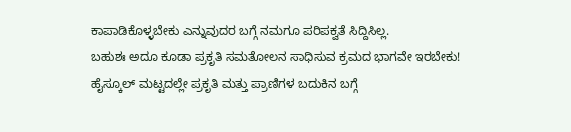ಕಾಪಾಡಿಕೊಳ್ಳಬೇಕು ಎನ್ನುವುದರ ಬಗ್ಗೆ ನಮಗೂ ಪರಿಪಕ್ವತೆ ಸಿದ್ದಿಸಿಲ್ಲ.
ಬಹುಶಃ ಅದೂ ಕೂಡಾ ಪ್ರಕೃತಿ ಸಮತೋಲನ ಸಾಧಿಸುವ ಕ್ರಮದ ಭಾಗವೇ ಇರಬೇಕು!
ಹೈಸ್ಕೂಲ್ ಮಟ್ಟದಲ್ಲೇ ಪ್ರಕೃತಿ ಮತ್ತು ಪ್ರಾಣಿಗಳ ಬದುಕಿನ ಬಗ್ಗೆ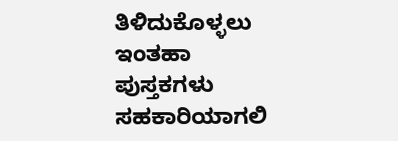ತಿಳಿದುಕೊಳ್ಳಲು ಇಂತಹಾ ಪುಸ್ತಕಗಳು ಸಹಕಾರಿಯಾಗಲಿ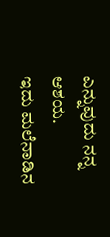ಎನ್ನುವುದು ನನ್ನ ಆಶಯ.
ಇದು ಮಲೆನಾಡಿನ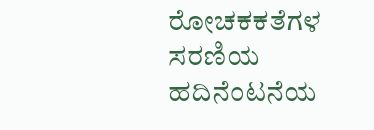ರೋಚಕಕತೆಗಳ ಸರಣಿಯ ಹದಿನೆಂಟನೆಯ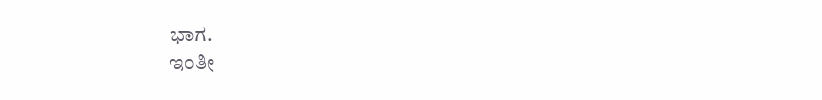ಭಾಗ.
ಇಂತೀ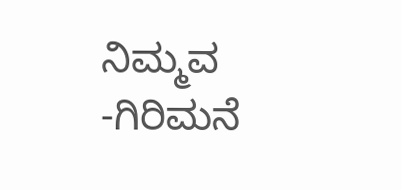ನಿಮ್ಮವ
-ಗಿರಿಮನೆ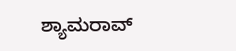ಶ್ಯಾಮರಾವ್